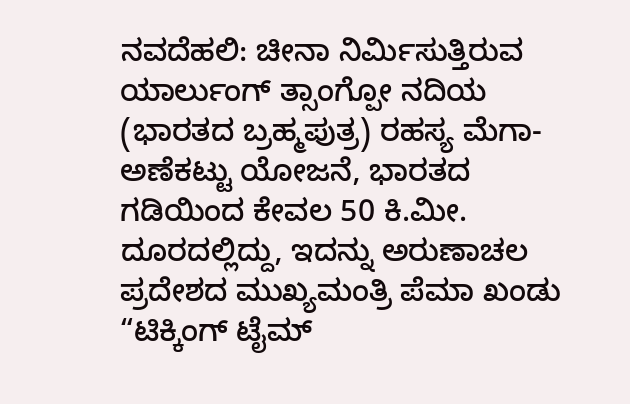ನವದೆಹಲಿ: ಚೀನಾ ನಿರ್ಮಿಸುತ್ತಿರುವ ಯಾರ್ಲುಂಗ್ ತ್ಸಾಂಗ್ಪೋ ನದಿಯ (ಭಾರತದ ಬ್ರಹ್ಮಪುತ್ರ) ರಹಸ್ಯ ಮೆಗಾ-ಅಣೆಕಟ್ಟು ಯೋಜನೆ, ಭಾರತದ ಗಡಿಯಿಂದ ಕೇವಲ 50 ಕಿ.ಮೀ. ದೂರದಲ್ಲಿದ್ದು, ಇದನ್ನು ಅರುಣಾಚಲ ಪ್ರದೇಶದ ಮುಖ್ಯಮಂತ್ರಿ ಪೆಮಾ ಖಂಡು “ಟಿಕ್ಕಿಂಗ್ ಟೈಮ್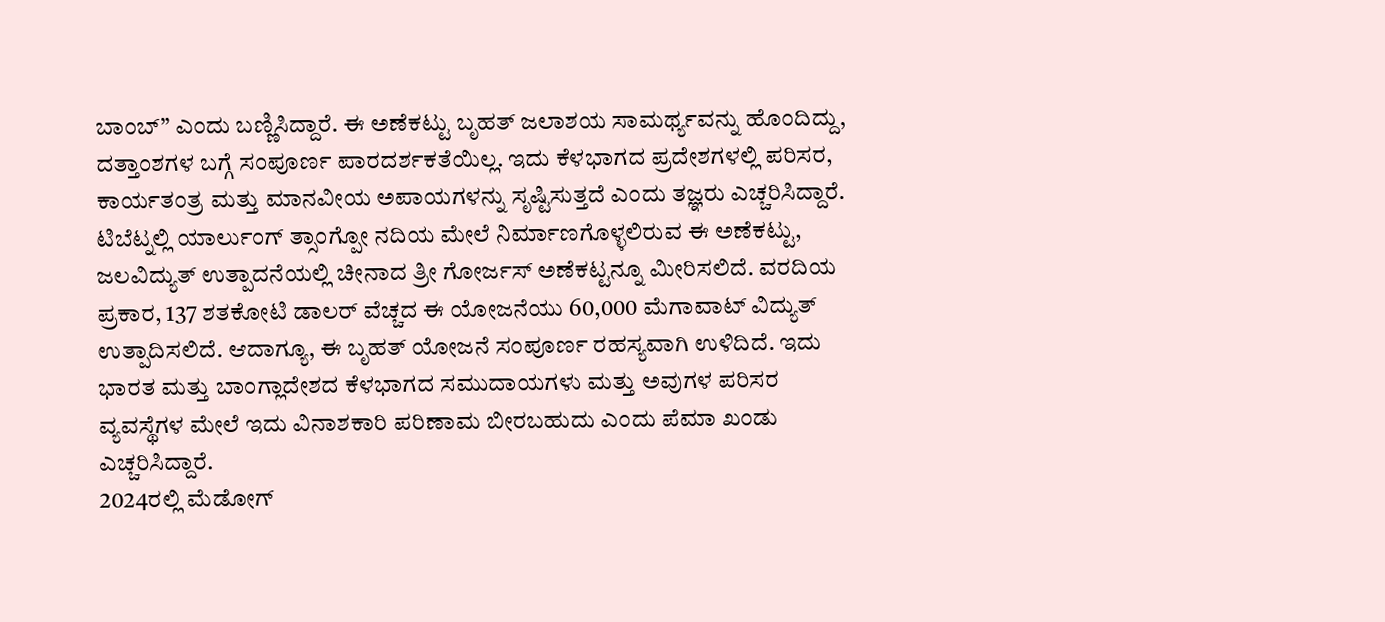ಬಾಂಬ್” ಎಂದು ಬಣ್ಣಿಸಿದ್ದಾರೆ. ಈ ಅಣೆಕಟ್ಟು ಬೃಹತ್ ಜಲಾಶಯ ಸಾಮರ್ಥ್ಯವನ್ನು ಹೊಂದಿದ್ದು, ದತ್ತಾಂಶಗಳ ಬಗ್ಗೆ ಸಂಪೂರ್ಣ ಪಾರದರ್ಶಕತೆಯಿಲ್ಲ. ಇದು ಕೆಳಭಾಗದ ಪ್ರದೇಶಗಳಲ್ಲಿ ಪರಿಸರ, ಕಾರ್ಯತಂತ್ರ ಮತ್ತು ಮಾನವೀಯ ಅಪಾಯಗಳನ್ನು ಸೃಷ್ಟಿಸುತ್ತದೆ ಎಂದು ತಜ್ಞರು ಎಚ್ಚರಿಸಿದ್ದಾರೆ.
ಟಿಬೆಟ್ನಲ್ಲಿ ಯಾರ್ಲುಂಗ್ ತ್ಸಾಂಗ್ಪೋ ನದಿಯ ಮೇಲೆ ನಿರ್ಮಾಣಗೊಳ್ಳಲಿರುವ ಈ ಅಣೆಕಟ್ಟು, ಜಲವಿದ್ಯುತ್ ಉತ್ಪಾದನೆಯಲ್ಲಿ ಚೀನಾದ ತ್ರೀ ಗೋರ್ಜಸ್ ಅಣೆಕಟ್ಟನ್ನೂ ಮೀರಿಸಲಿದೆ. ವರದಿಯ ಪ್ರಕಾರ, 137 ಶತಕೋಟಿ ಡಾಲರ್ ವೆಚ್ಚದ ಈ ಯೋಜನೆಯು 60,000 ಮೆಗಾವಾಟ್ ವಿದ್ಯುತ್ ಉತ್ಪಾದಿಸಲಿದೆ. ಆದಾಗ್ಯೂ, ಈ ಬೃಹತ್ ಯೋಜನೆ ಸಂಪೂರ್ಣ ರಹಸ್ಯವಾಗಿ ಉಳಿದಿದೆ. ಇದು ಭಾರತ ಮತ್ತು ಬಾಂಗ್ಲಾದೇಶದ ಕೆಳಭಾಗದ ಸಮುದಾಯಗಳು ಮತ್ತು ಅವುಗಳ ಪರಿಸರ ವ್ಯವಸ್ಥೆಗಳ ಮೇಲೆ ಇದು ವಿನಾಶಕಾರಿ ಪರಿಣಾಮ ಬೀರಬಹುದು ಎಂದು ಪೆಮಾ ಖಂಡು ಎಚ್ಚರಿಸಿದ್ದಾರೆ.
2024ರಲ್ಲಿ ಮೆಡೋಗ್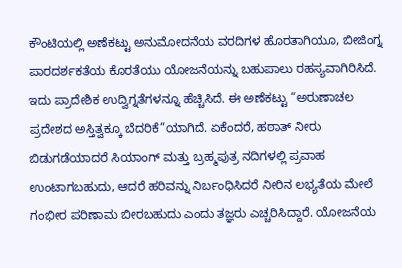ಕೌಂಟಿಯಲ್ಲಿ ಅಣೆಕಟ್ಟು ಅನುಮೋದನೆಯ ವರದಿಗಳ ಹೊರತಾಗಿಯೂ, ಬೀಜಿಂಗ್ನ ಪಾರದರ್ಶಕತೆಯ ಕೊರತೆಯು ಯೋಜನೆಯನ್ನು ಬಹುಪಾಲು ರಹಸ್ಯವಾಗಿರಿಸಿದೆ. ಇದು ಪ್ರಾದೇಶಿಕ ಉದ್ವಿಗ್ನತೆಗಳನ್ನೂ ಹೆಚ್ಚಿಸಿದೆ. ಈ ಅಣೆಕಟ್ಟು “ಅರುಣಾಚಲ ಪ್ರದೇಶದ ಅಸ್ತಿತ್ವಕ್ಕೂ ಬೆದರಿಕೆ”ಯಾಗಿದೆ. ಏಕೆಂದರೆ, ಹಠಾತ್ ನೀರು ಬಿಡುಗಡೆಯಾದರೆ ಸಿಯಾಂಗ್ ಮತ್ತು ಬ್ರಹ್ಮಪುತ್ರ ನದಿಗಳಲ್ಲಿ ಪ್ರವಾಹ ಉಂಟಾಗಬಹುದು, ಆದರೆ ಹರಿವನ್ನು ನಿರ್ಬಂಧಿಸಿದರೆ ನೀರಿನ ಲಭ್ಯತೆಯ ಮೇಲೆ ಗಂಭೀರ ಪರಿಣಾಮ ಬೀರಬಹುದು ಎಂದು ತಜ್ಞರು ಎಚ್ಚರಿಸಿದ್ದಾರೆ. ಯೋಜನೆಯ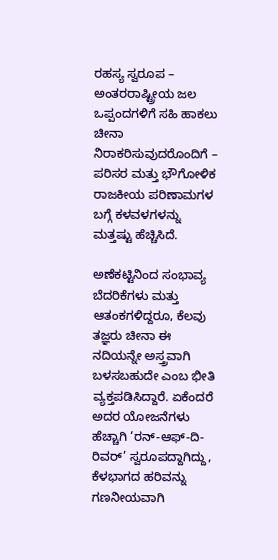ರಹಸ್ಯ ಸ್ವರೂಪ – ಅಂತರರಾಷ್ಟ್ರೀಯ ಜಲ ಒಪ್ಪಂದಗಳಿಗೆ ಸಹಿ ಹಾಕಲು ಚೀನಾ ನಿರಾಕರಿಸುವುದರೊಂದಿಗೆ – ಪರಿಸರ ಮತ್ತು ಭೌಗೋಳಿಕ ರಾಜಕೀಯ ಪರಿಣಾಮಗಳ ಬಗ್ಗೆ ಕಳವಳಗಳನ್ನು ಮತ್ತಷ್ಟು ಹೆಚ್ಚಿಸಿದೆ.

ಅಣೆಕಟ್ಟಿನಿಂದ ಸಂಭಾವ್ಯ ಬೆದರಿಕೆಗಳು ಮತ್ತು ಆತಂಕಗಳಿದ್ದರೂ, ಕೆಲವು ತಜ್ಞರು ಚೀನಾ ಈ ನದಿಯನ್ನೇ ಅಸ್ತ್ರವಾಗಿ ಬಳಸಬಹುದೇ ಎಂಬ ಭೀತಿ ವ್ಯಕ್ತಪಡಿಸಿದ್ದಾರೆ. ಏಕೆಂದರೆ ಅದರ ಯೋಜನೆಗಳು ಹೆಚ್ಚಾಗಿ ‘ರನ್-ಆಫ್-ದಿ-ರಿವರ್’ ಸ್ವರೂಪದ್ದಾಗಿದ್ದು, ಕೆಳಭಾಗದ ಹರಿವನ್ನು ಗಣನೀಯವಾಗಿ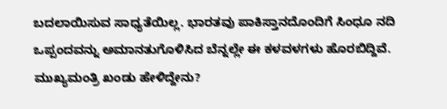ಬದಲಾಯಿಸುವ ಸಾಧ್ಯತೆಯಿಲ್ಲ. ಭಾರತವು ಪಾಕಿಸ್ತಾನದೊಂದಿಗೆ ಸಿಂಧೂ ನದಿ ಒಪ್ಪಂದವನ್ನು ಅಮಾನತುಗೊಳಿಸಿದ ಬೆನ್ನಲ್ಲೇ ಈ ಕಳವಳಗಳು ಹೊರಬಿದ್ದಿವೆ.
ಮುಖ್ಯಮಂತ್ರಿ ಖಂಡು ಹೇಳಿದ್ದೇನು?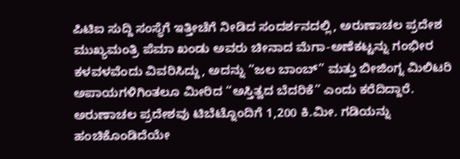ಪಿಟಿಐ ಸುದ್ದಿ ಸಂಸ್ಥೆಗೆ ಇತ್ತೀಚೆಗೆ ನೀಡಿದ ಸಂದರ್ಶನದಲ್ಲಿ, ಅರುಣಾಚಲ ಪ್ರದೇಶ ಮುಖ್ಯಮಂತ್ರಿ ಪೆಮಾ ಖಂಡು ಅವರು ಚೀನಾದ ಮೆಗಾ-ಅಣೆಕಟ್ಟನ್ನು ಗಂಭೀರ ಕಳವಳವೆಂದು ವಿವರಿಸಿದ್ದು, ಅದನ್ನು “ಜಲ ಬಾಂಬ್” ಮತ್ತು ಬೀಜಿಂಗ್ನ ಮಿಲಿಟರಿ ಅಪಾಯಗಳಿಗಿಂತಲೂ ಮೀರಿದ “ಅಸ್ತಿತ್ವದ ಬೆದರಿಕೆ” ಎಂದು ಕರೆದಿದ್ದಾರೆ. ಅರುಣಾಚಲ ಪ್ರದೇಶವು ಟಿಬೆಟ್ನೊಂದಿಗೆ 1,200 ಕಿ.ಮೀ. ಗಡಿಯನ್ನು ಹಂಚಿಕೊಂಡಿದೆಯೇ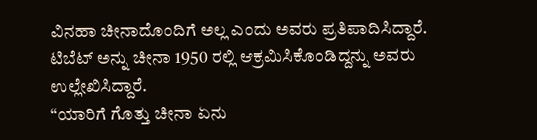ವಿನಹಾ ಚೀನಾದೊಂದಿಗೆ ಅಲ್ಲ ಎಂದು ಅವರು ಪ್ರತಿಪಾದಿಸಿದ್ದಾರೆ. ಟಿಬೆಟ್ ಅನ್ನು ಚೀನಾ 1950 ರಲ್ಲಿ ಆಕ್ರಮಿಸಿಕೊಂಡಿದ್ದನ್ನು ಅವರು ಉಲ್ಲೇಖಿಸಿದ್ದಾರೆ.
“ಯಾರಿಗೆ ಗೊತ್ತು ಚೀನಾ ಏನು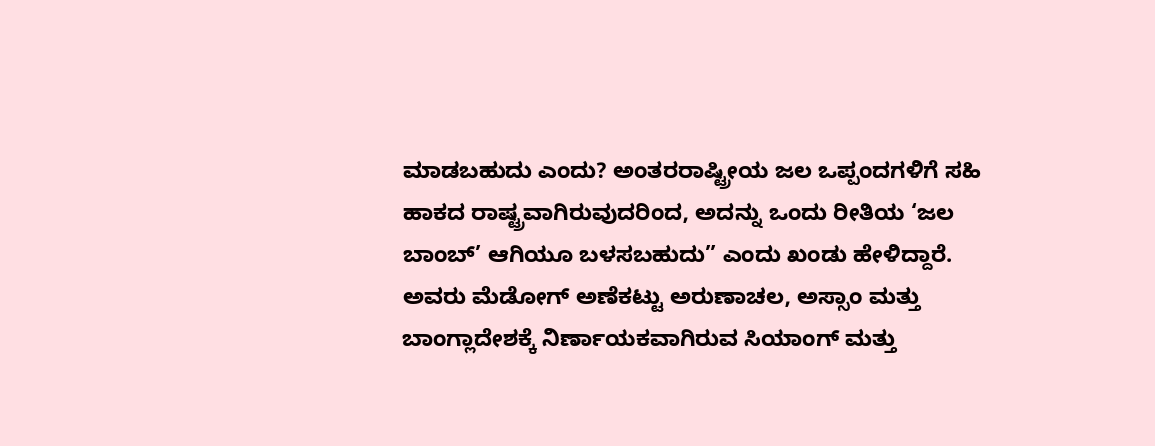ಮಾಡಬಹುದು ಎಂದು? ಅಂತರರಾಷ್ಟ್ರೀಯ ಜಲ ಒಪ್ಪಂದಗಳಿಗೆ ಸಹಿ ಹಾಕದ ರಾಷ್ಟ್ರವಾಗಿರುವುದರಿಂದ, ಅದನ್ನು ಒಂದು ರೀತಿಯ ‘ಜಲ ಬಾಂಬ್’ ಆಗಿಯೂ ಬಳಸಬಹುದು” ಎಂದು ಖಂಡು ಹೇಳಿದ್ದಾರೆ.
ಅವರು ಮೆಡೋಗ್ ಅಣೆಕಟ್ಟು ಅರುಣಾಚಲ, ಅಸ್ಸಾಂ ಮತ್ತು ಬಾಂಗ್ಲಾದೇಶಕ್ಕೆ ನಿರ್ಣಾಯಕವಾಗಿರುವ ಸಿಯಾಂಗ್ ಮತ್ತು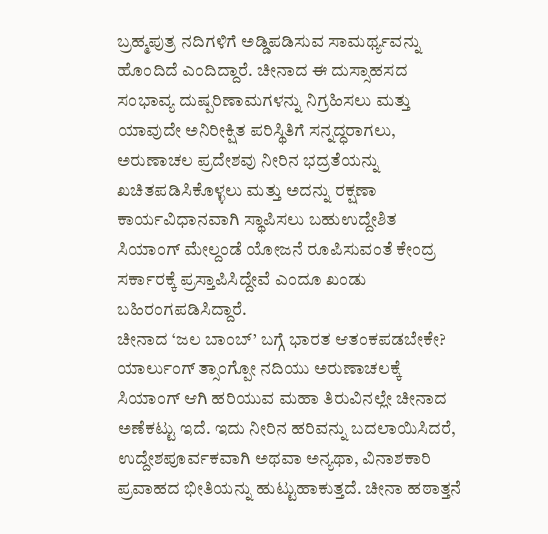ಬ್ರಹ್ಮಪುತ್ರ ನದಿಗಳಿಗೆ ಅಡ್ಡಿಪಡಿಸುವ ಸಾಮರ್ಥ್ಯವನ್ನು ಹೊಂದಿದೆ ಎಂದಿದ್ದಾರೆ. ಚೀನಾದ ಈ ದುಸ್ಸಾಹಸದ ಸಂಭಾವ್ಯ ದುಷ್ಪರಿಣಾಮಗಳನ್ನು ನಿಗ್ರಹಿಸಲು ಮತ್ತು ಯಾವುದೇ ಅನಿರೀಕ್ಷಿತ ಪರಿಸ್ಥಿತಿಗೆ ಸನ್ನದ್ಧರಾಗಲು, ಅರುಣಾಚಲ ಪ್ರದೇಶವು ನೀರಿನ ಭದ್ರತೆಯನ್ನು ಖಚಿತಪಡಿಸಿಕೊಳ್ಳಲು ಮತ್ತು ಅದನ್ನು ರಕ್ಷಣಾ ಕಾರ್ಯವಿಧಾನವಾಗಿ ಸ್ಥಾಪಿಸಲು ಬಹುಉದ್ದೇಶಿತ ಸಿಯಾಂಗ್ ಮೇಲ್ದಂಡೆ ಯೋಜನೆ ರೂಪಿಸುವಂತೆ ಕೇಂದ್ರ ಸರ್ಕಾರಕ್ಕೆ ಪ್ರಸ್ತಾಪಿಸಿದ್ದೇವೆ ಎಂದೂ ಖಂಡು ಬಹಿರಂಗಪಡಿಸಿದ್ದಾರೆ.
ಚೀನಾದ ‘ಜಲ ಬಾಂಬ್’ ಬಗ್ಗೆ ಭಾರತ ಆತಂಕಪಡಬೇಕೇ?
ಯಾರ್ಲುಂಗ್ ತ್ಸಾಂಗ್ಪೋ ನದಿಯು ಅರುಣಾಚಲಕ್ಕೆ ಸಿಯಾಂಗ್ ಆಗಿ ಹರಿಯುವ ಮಹಾ ತಿರುವಿನಲ್ಲೇ ಚೀನಾದ ಅಣೆಕಟ್ಟು ಇದೆ. ಇದು ನೀರಿನ ಹರಿವನ್ನು ಬದಲಾಯಿಸಿದರೆ, ಉದ್ದೇಶಪೂರ್ವಕವಾಗಿ ಅಥವಾ ಅನ್ಯಥಾ, ವಿನಾಶಕಾರಿ ಪ್ರವಾಹದ ಭೀತಿಯನ್ನು ಹುಟ್ಟುಹಾಕುತ್ತದೆ. ಚೀನಾ ಹಠಾತ್ತನೆ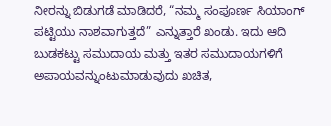ನೀರನ್ನು ಬಿಡುಗಡೆ ಮಾಡಿದರೆ, “ನಮ್ಮ ಸಂಪೂರ್ಣ ಸಿಯಾಂಗ್ ಪಟ್ಟಿಯು ನಾಶವಾಗುತ್ತದೆ” ಎನ್ನುತ್ತಾರೆ ಖಂಡು. ಇದು ಆದಿ ಬುಡಕಟ್ಟು ಸಮುದಾಯ ಮತ್ತು ಇತರ ಸಮುದಾಯಗಳಿಗೆ ಅಪಾಯವನ್ನುಂಟುಮಾಡುವುದು ಖಚಿತ,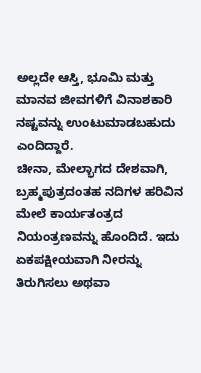ಅಲ್ಲದೇ ಆಸ್ತಿ, ಭೂಮಿ ಮತ್ತು ಮಾನವ ಜೀವಗಳಿಗೆ ವಿನಾಶಕಾರಿ ನಷ್ಟವನ್ನು ಉಂಟುಮಾಡಬಹುದು ಎಂದಿದ್ದಾರೆ.
ಚೀನಾ, ಮೇಲ್ಭಾಗದ ದೇಶವಾಗಿ, ಬ್ರಹ್ಮಪುತ್ರದಂತಹ ನದಿಗಳ ಹರಿವಿನ ಮೇಲೆ ಕಾರ್ಯತಂತ್ರದ ನಿಯಂತ್ರಣವನ್ನು ಹೊಂದಿದೆ. ಇದು ಏಕಪಕ್ಷೀಯವಾಗಿ ನೀರನ್ನು ತಿರುಗಿಸಲು ಅಥವಾ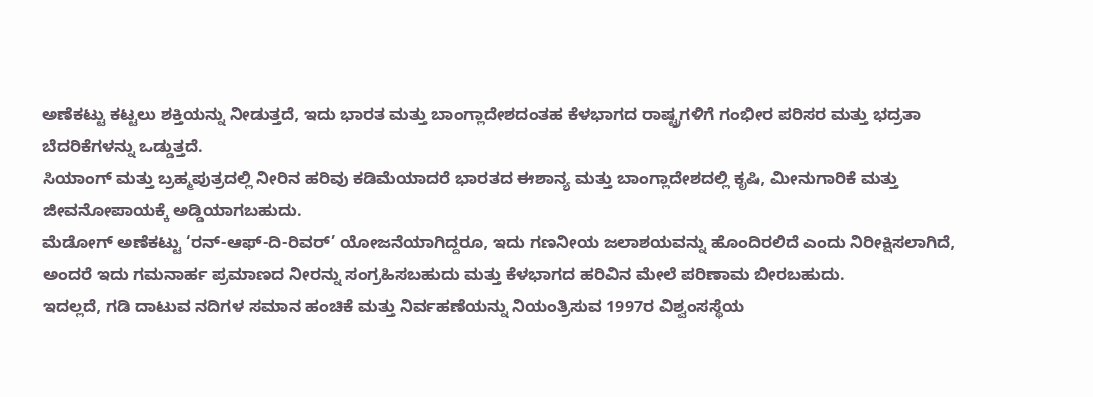ಅಣೆಕಟ್ಟು ಕಟ್ಟಲು ಶಕ್ತಿಯನ್ನು ನೀಡುತ್ತದೆ, ಇದು ಭಾರತ ಮತ್ತು ಬಾಂಗ್ಲಾದೇಶದಂತಹ ಕೆಳಭಾಗದ ರಾಷ್ಟ್ರಗಳಿಗೆ ಗಂಭೀರ ಪರಿಸರ ಮತ್ತು ಭದ್ರತಾ ಬೆದರಿಕೆಗಳನ್ನು ಒಡ್ಡುತ್ತದೆ.
ಸಿಯಾಂಗ್ ಮತ್ತು ಬ್ರಹ್ಮಪುತ್ರದಲ್ಲಿ ನೀರಿನ ಹರಿವು ಕಡಿಮೆಯಾದರೆ ಭಾರತದ ಈಶಾನ್ಯ ಮತ್ತು ಬಾಂಗ್ಲಾದೇಶದಲ್ಲಿ ಕೃಷಿ, ಮೀನುಗಾರಿಕೆ ಮತ್ತು ಜೀವನೋಪಾಯಕ್ಕೆ ಅಡ್ಡಿಯಾಗಬಹುದು.
ಮೆಡೋಗ್ ಅಣೆಕಟ್ಟು ‘ರನ್-ಆಫ್-ದಿ-ರಿವರ್’ ಯೋಜನೆಯಾಗಿದ್ದರೂ, ಇದು ಗಣನೀಯ ಜಲಾಶಯವನ್ನು ಹೊಂದಿರಲಿದೆ ಎಂದು ನಿರೀಕ್ಷಿಸಲಾಗಿದೆ, ಅಂದರೆ ಇದು ಗಮನಾರ್ಹ ಪ್ರಮಾಣದ ನೀರನ್ನು ಸಂಗ್ರಹಿಸಬಹುದು ಮತ್ತು ಕೆಳಭಾಗದ ಹರಿವಿನ ಮೇಲೆ ಪರಿಣಾಮ ಬೀರಬಹುದು.
ಇದಲ್ಲದೆ, ಗಡಿ ದಾಟುವ ನದಿಗಳ ಸಮಾನ ಹಂಚಿಕೆ ಮತ್ತು ನಿರ್ವಹಣೆಯನ್ನು ನಿಯಂತ್ರಿಸುವ 1997ರ ವಿಶ್ವಂಸಸ್ಥೆಯ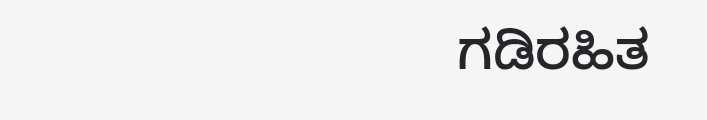ಗಡಿರಹಿತ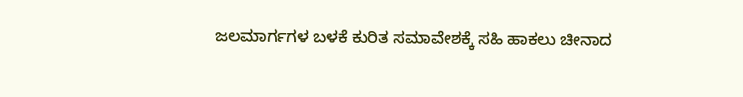ಜಲಮಾರ್ಗಗಳ ಬಳಕೆ ಕುರಿತ ಸಮಾವೇಶಕ್ಕೆ ಸಹಿ ಹಾಕಲು ಚೀನಾದ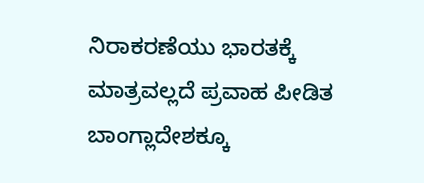ನಿರಾಕರಣೆಯು ಭಾರತಕ್ಕೆ ಮಾತ್ರವಲ್ಲದೆ ಪ್ರವಾಹ ಪೀಡಿತ ಬಾಂಗ್ಲಾದೇಶಕ್ಕೂ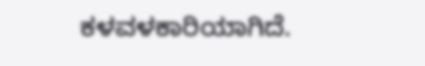ಕಳವಳಕಾರಿಯಾಗಿದೆ.